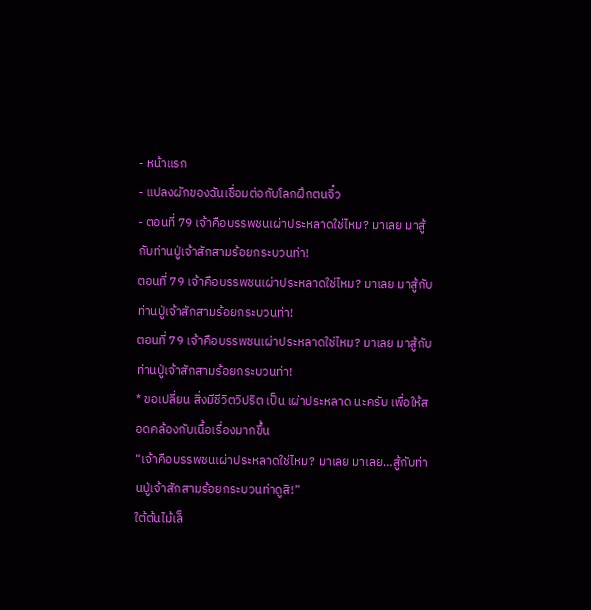- หน้าแรก
- แปลงผักของฉันเชื่อมต่อกับโลกฝึกตนจิ๋ว
- ตอนที่ 79 เจ้าคือบรรพชนเผ่าประหลาดใช่ไหม? มาเลย มาสู้กับท่านปู่เจ้าสักสามร้อยกระบวนท่า!
ตอนที่ 79 เจ้าคือบรรพชนเผ่าประหลาดใช่ไหม? มาเลย มาสู้กับท่านปู่เจ้าสักสามร้อยกระบวนท่า!
ตอนที่ 79 เจ้าคือบรรพชนเผ่าประหลาดใช่ไหม? มาเลย มาสู้กับท่านปู่เจ้าสักสามร้อยกระบวนท่า!
* ขอเปลี่ยน สิ่งมีชีวิตวิปริต เป็น เผ่าประหลาด นะครับ เพื่อให้สอดคล้องกับเนื้อเรื่องมากขึ้น
“เจ้าคือบรรพชนเผ่าประหลาดใช่ไหม? มาเลย มาเลย…สู้กับท่านปู่เจ้าสักสามร้อยกระบวนท่าดูสิ!”
ใต้ต้นไม้เล็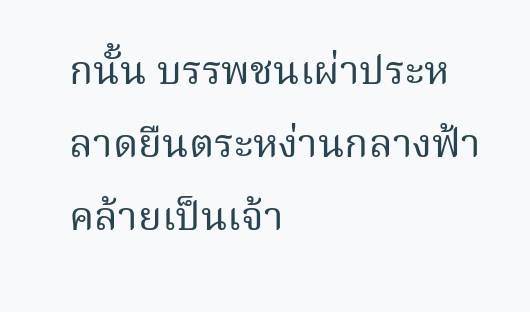กนั้น บรรพชนเผ่าประหลาดยืนตระหง่านกลางฟ้า คล้ายเป็นเจ้า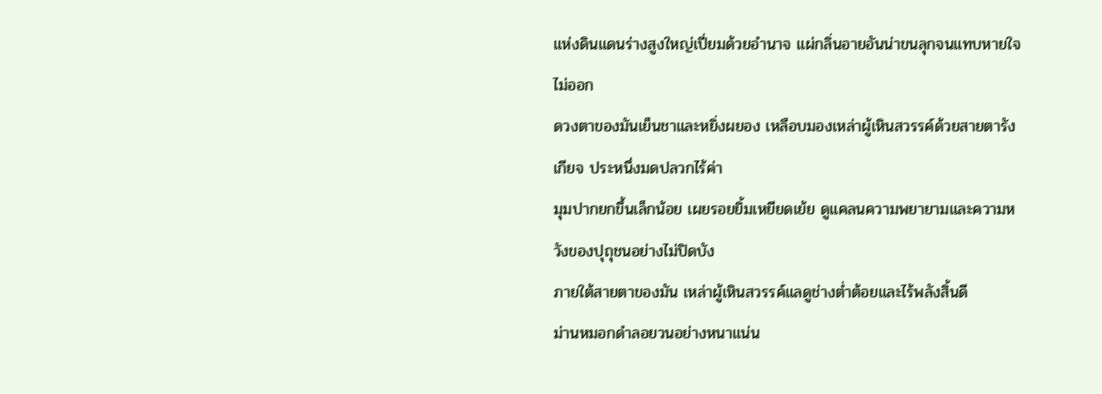แห่งดินแดนร่างสูงใหญ่เปี่ยมด้วยอำนาจ แผ่กลิ่นอายอันน่าขนลุกจนแทบหายใจไม่ออก
ดวงตาของมันเย็นชาและหยิ่งผยอง เหลือบมองเหล่าผู้เหินสวรรค์ด้วยสายตารังเกียจ ประหนึ่งมดปลวกไร้ค่า
มุมปากยกขึ้นเล็กน้อย เผยรอยยิ้มเหยียดเย้ย ดูแคลนความพยายามและความหวังของปุถุชนอย่างไม่ปิดบัง
ภายใต้สายตาของมัน เหล่าผู้เหินสวรรค์แลดูช่างต่ำต้อยและไร้พลังสิ้นดี
ม่านหมอกดำลอยวนอย่างหนาแน่น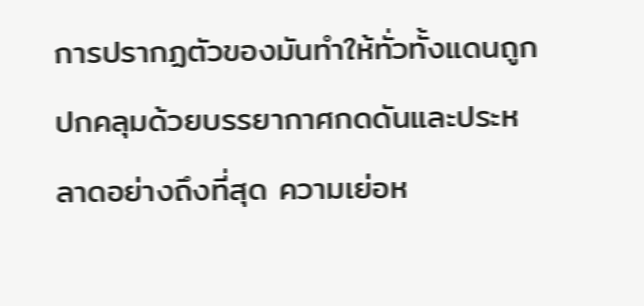การปรากฏตัวของมันทำให้ทั่วทั้งแดนถูกปกคลุมด้วยบรรยากาศกดดันและประหลาดอย่างถึงที่สุด ความเย่อห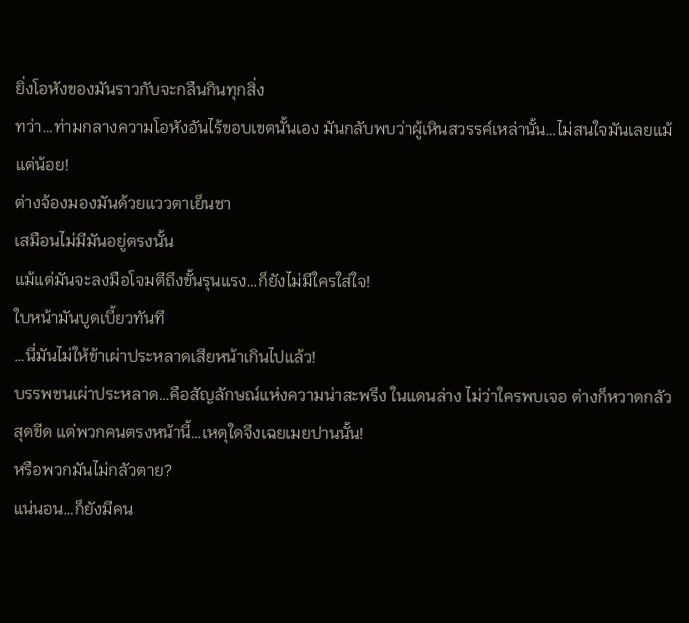ยิ่งโอหังของมันราวกับจะกลืนกินทุกสิ่ง
ทว่า…ท่ามกลางความโอหังอันไร้ขอบเขตนั้นเอง มันกลับพบว่าผู้เหินสวรรค์เหล่านั้น…ไม่สนใจมันเลยแม้แต่น้อย!
ต่างจ้องมองมันด้วยแววตาเย็นชา
เสมือนไม่มีมันอยู่ตรงนั้น
แม้แต่มันจะลงมือโจมตีถึงขั้นรุนแรง…ก็ยังไม่มีใครใส่ใจ!
ใบหน้ามันบูดเบี้ยวทันที
…นี่มันไม่ให้ข้าเผ่าประหลาดเสียหน้าเกินไปแล้ว!
บรรพชนเผ่าประหลาด…คือสัญลักษณ์แห่งความน่าสะพรึง ในแดนล่าง ไม่ว่าใครพบเจอ ต่างก็หวาดกลัวสุดขีด แต่พวกคนตรงหน้านี้…เหตุใดจึงเฉยเมยปานนั้น!
หรือพวกมันไม่กลัวตาย?
แน่นอน…ก็ยังมีคน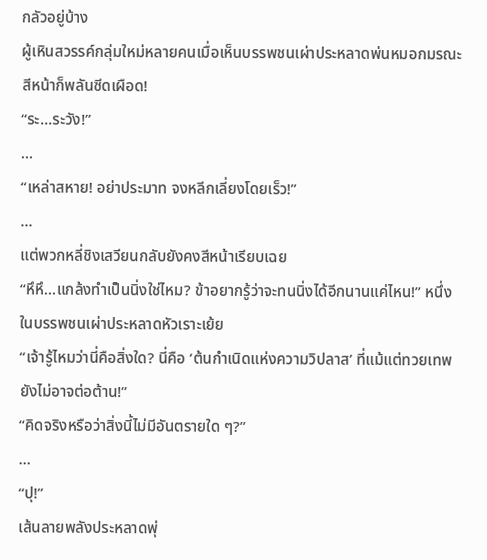กลัวอยู่บ้าง
ผู้เหินสวรรค์กลุ่มใหม่หลายคนเมื่อเห็นบรรพชนเผ่าประหลาดพ่นหมอกมรณะ สีหน้าก็พลันซีดเผือด!
“ระ...ระวัง!”
…
“เหล่าสหาย! อย่าประมาท จงหลีกเลี่ยงโดยเร็ว!”
…
แต่พวกหลี่ชิงเสวียนกลับยังคงสีหน้าเรียบเฉย
“หึหึ…แกล้งทำเป็นนิ่งใช่ไหม? ข้าอยากรู้ว่าจะทนนิ่งได้อีกนานแค่ไหน!” หนึ่งในบรรพชนเผ่าประหลาดหัวเราะเย้ย
“เจ้ารู้ไหมว่านี่คือสิ่งใด? นี่คือ ‘ต้นกำเนิดแห่งความวิปลาส’ ที่แม้แต่ทวยเทพยังไม่อาจต่อต้าน!”
“คิดจริงหรือว่าสิ่งนี้ไม่มีอันตรายใด ๆ?”
…
“ปุ!”
เส้นลายพลังประหลาดพุ่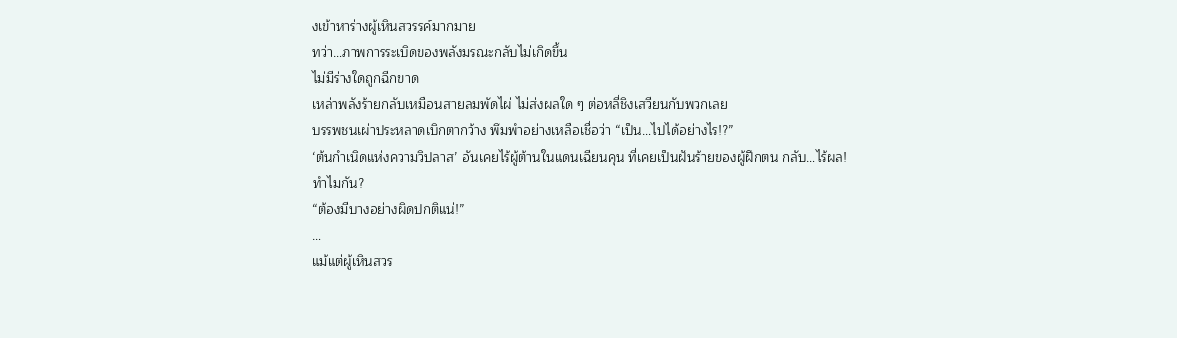งเข้าหาร่างผู้เหินสวรรค์มากมาย
ทว่า…ภาพการระเบิดของพลังมรณะกลับไม่เกิดขึ้น
ไม่มีร่างใดถูกฉีกขาด
เหล่าพลังร้ายกลับเหมือนสายลมพัดไผ่ ไม่ส่งผลใด ๆ ต่อหลี่ชิงเสวียนกับพวกเลย
บรรพชนเผ่าประหลาดเบิกตากว้าง พึมพำอย่างเหลือเชื่อว่า “เป็น…ไปได้อย่างไร!?”
‘ต้นกำเนิดแห่งความวิปลาส’ อันเคยไร้ผู้ต้านในแดนเฉียนคุน ที่เคยเป็นฝันร้ายของผู้ฝึกตน กลับ…ไร้ผล!
ทำไมกัน?
“ต้องมีบางอย่างผิดปกติแน่!”
…
แม้แต่ผู้เหินสวร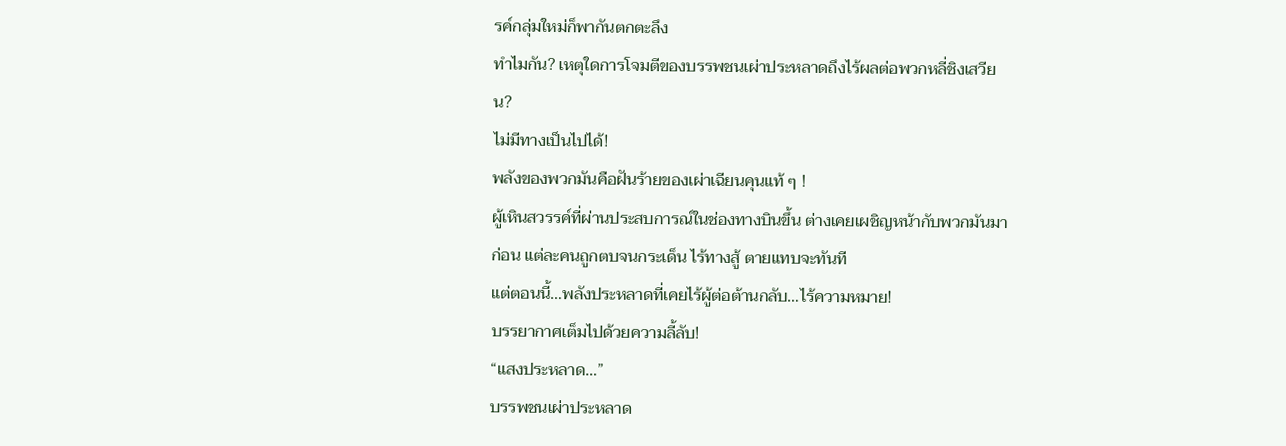รค์กลุ่มใหม่ก็พากันตกตะลึง
ทำไมกัน? เหตุใดการโจมตีของบรรพชนเผ่าประหลาดถึงไร้ผลต่อพวกหลี่ชิงเสวียน?
ไม่มีทางเป็นไปได้!
พลังของพวกมันคือฝันร้ายของเผ่าเฉียนคุนแท้ ๆ !
ผู้เหินสวรรค์ที่ผ่านประสบการณ์ในช่องทางบินขึ้น ต่างเคยเผชิญหน้ากับพวกมันมาก่อน แต่ละคนถูกตบจนกระเด็น ไร้ทางสู้ ตายแทบจะทันที
แต่ตอนนี้…พลังประหลาดที่เคยไร้ผู้ต่อต้านกลับ…ไร้ความหมาย!
บรรยากาศเต็มไปด้วยความลี้ลับ!
“แสงประหลาด…”
บรรพชนเผ่าประหลาด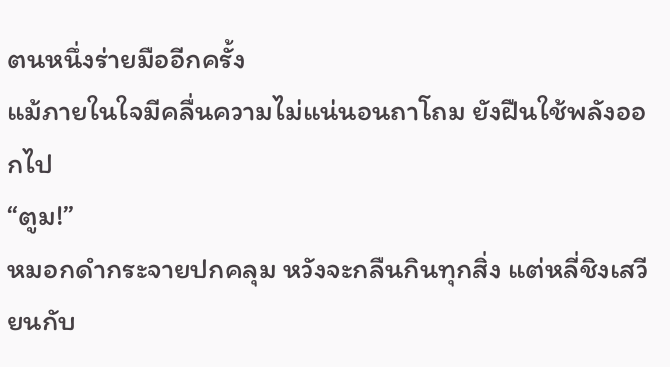ตนหนึ่งร่ายมืออีกครั้ง
แม้ภายในใจมีคลื่นความไม่แน่นอนถาโถม ยังฝืนใช้พลังออกไป
“ตูม!”
หมอกดำกระจายปกคลุม หวังจะกลืนกินทุกสิ่ง แต่หลี่ชิงเสวียนกับ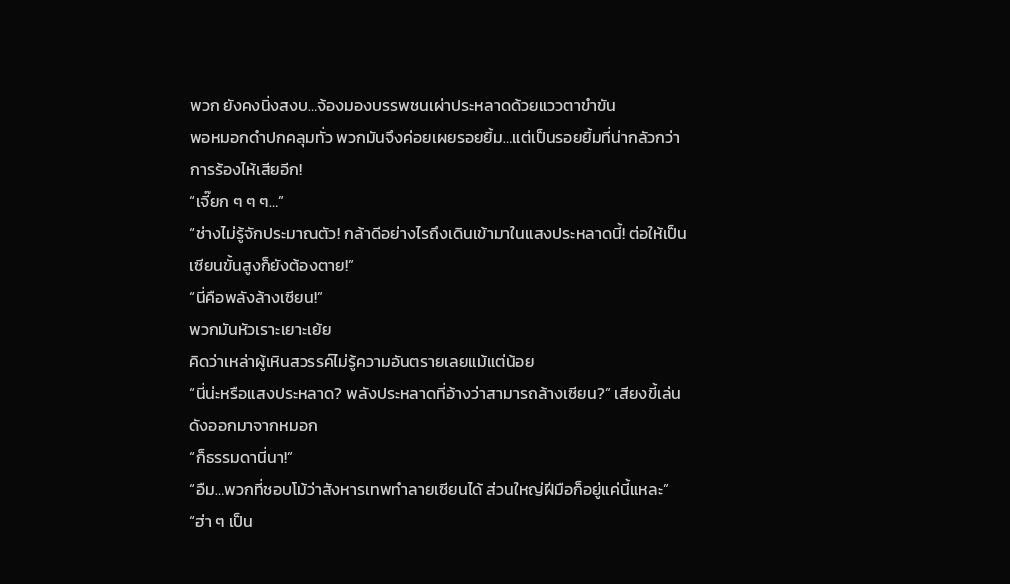พวก ยังคงนิ่งสงบ…จ้องมองบรรพชนเผ่าประหลาดด้วยแววตาขำขัน
พอหมอกดำปกคลุมทั่ว พวกมันจึงค่อยเผยรอยยิ้ม…แต่เป็นรอยยิ้มที่น่ากลัวกว่าการร้องไห้เสียอีก!
“เจี๊ยก ๆ ๆ ๆ…”
“ช่างไม่รู้จักประมาณตัว! กล้าดีอย่างไรถึงเดินเข้ามาในแสงประหลาดนี้! ต่อให้เป็นเซียนขั้นสูงก็ยังต้องตาย!”
“นี่คือพลังล้างเซียน!”
พวกมันหัวเราะเยาะเย้ย
คิดว่าเหล่าผู้เหินสวรรค์ไม่รู้ความอันตรายเลยแม้แต่น้อย
“นี่น่ะหรือแสงประหลาด? พลังประหลาดที่อ้างว่าสามารถล้างเซียน?” เสียงขี้เล่นดังออกมาจากหมอก
“ก็ธรรมดานี่นา!”
“อืม…พวกที่ชอบโม้ว่าสังหารเทพทำลายเซียนได้ ส่วนใหญ่ฝีมือก็อยู่แค่นี้แหละ”
“ฮ่า ๆ เป็น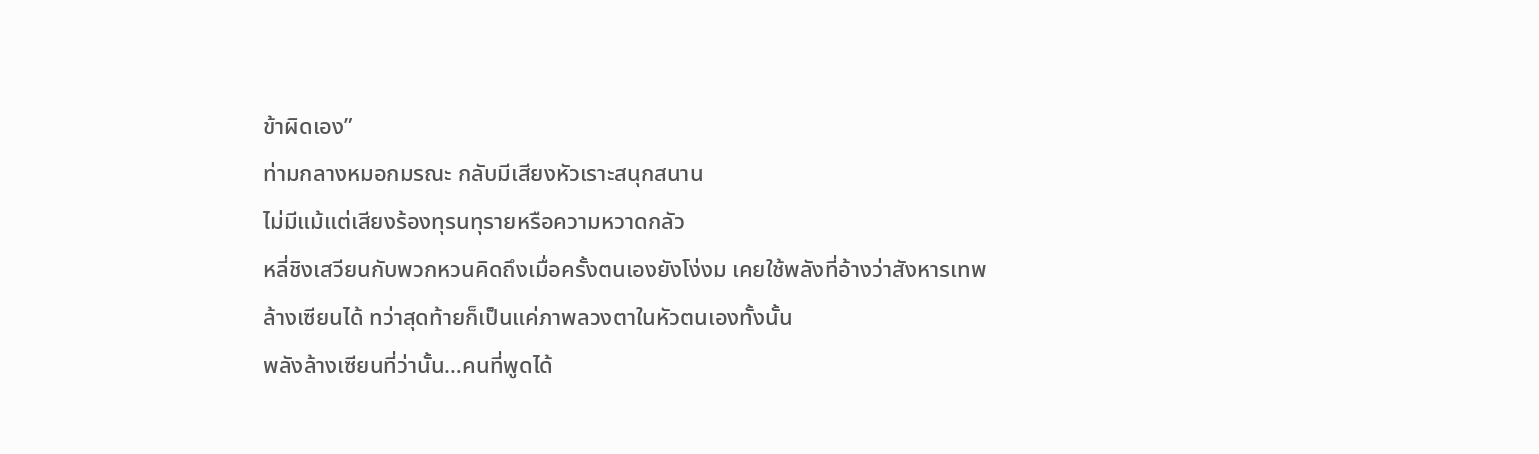ข้าผิดเอง”
ท่ามกลางหมอกมรณะ กลับมีเสียงหัวเราะสนุกสนาน
ไม่มีแม้แต่เสียงร้องทุรนทุรายหรือความหวาดกลัว
หลี่ชิงเสวียนกับพวกหวนคิดถึงเมื่อครั้งตนเองยังโง่งม เคยใช้พลังที่อ้างว่าสังหารเทพล้างเซียนได้ ทว่าสุดท้ายก็เป็นแค่ภาพลวงตาในหัวตนเองทั้งนั้น
พลังล้างเซียนที่ว่านั้น…คนที่พูดได้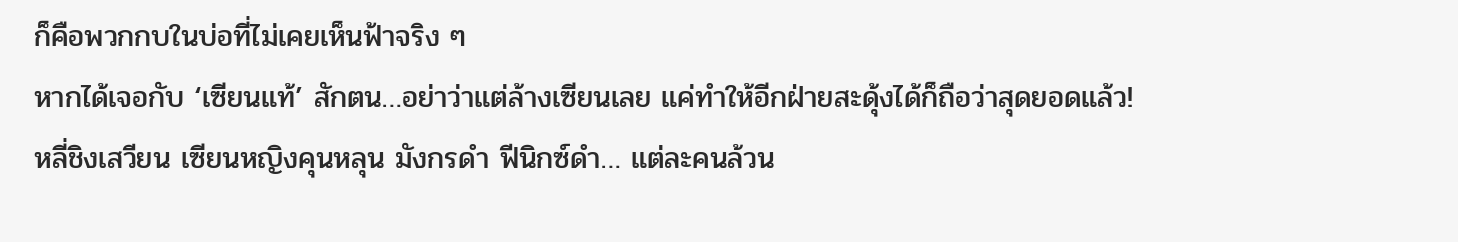ก็คือพวกกบในบ่อที่ไม่เคยเห็นฟ้าจริง ๆ
หากได้เจอกับ ‘เซียนแท้’ สักตน…อย่าว่าแต่ล้างเซียนเลย แค่ทำให้อีกฝ่ายสะดุ้งได้ก็ถือว่าสุดยอดแล้ว!
หลี่ชิงเสวียน เซียนหญิงคุนหลุน มังกรดำ ฟีนิกซ์ดำ… แต่ละคนล้วน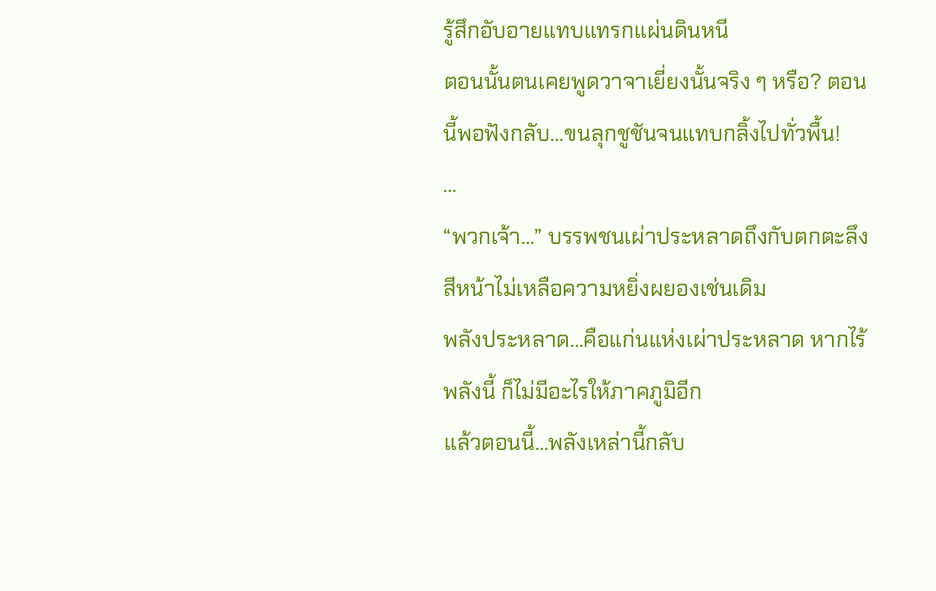รู้สึกอับอายแทบแทรกแผ่นดินหนี
ตอนนั้นตนเคยพูดวาจาเยี่ยงนั้นจริง ๆ หรือ? ตอนนี้พอฟังกลับ…ขนลุกชูชันจนแทบกลิ้งไปทั่วพื้น!
…
“พวกเจ้า…” บรรพชนเผ่าประหลาดถึงกับตกตะลึง สีหน้าไม่เหลือความหยิ่งผยองเช่นเดิม
พลังประหลาด…คือแก่นแห่งเผ่าประหลาด หากไร้พลังนี้ ก็ไม่มีอะไรให้ภาคภูมิอีก
แล้วตอนนี้…พลังเหล่านี้กลับ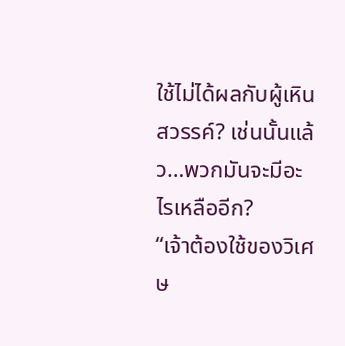ใช้ไม่ได้ผลกับผู้เหินสวรรค์? เช่นนั้นแล้ว…พวกมันจะมีอะไรเหลืออีก?
“เจ้าต้องใช้ของวิเศษ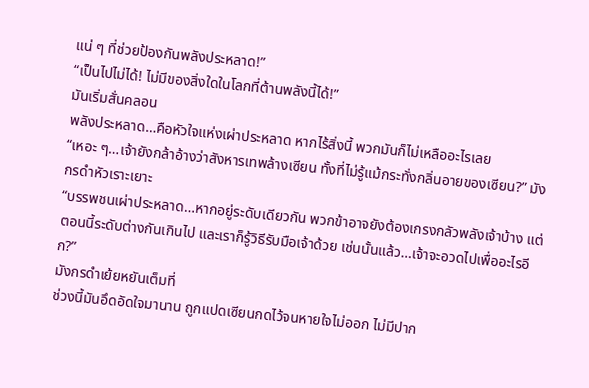แน่ ๆ ที่ช่วยป้องกันพลังประหลาด!”
“เป็นไปไม่ได้! ไม่มีของสิ่งใดในโลกที่ต้านพลังนี้ได้!”
มันเริ่มสั่นคลอน
พลังประหลาด…คือหัวใจแห่งเผ่าประหลาด หากไร้สิ่งนี้ พวกมันก็ไม่เหลืออะไรเลย
“เหอะ ๆ…เจ้ายังกล้าอ้างว่าสังหารเทพล้างเซียน ทั้งที่ไม่รู้แม้กระทั่งกลิ่นอายของเซียน?” มังกรดำหัวเราะเยาะ
“บรรพชนเผ่าประหลาด…หากอยู่ระดับเดียวกัน พวกข้าอาจยังต้องเกรงกลัวพลังเจ้าบ้าง แต่ตอนนี้ระดับต่างกันเกินไป และเราก็รู้วิธีรับมือเจ้าด้วย เช่นนั้นแล้ว…เจ้าจะอวดไปเพื่ออะไรอีก?”
มังกรดำเย้ยหยันเต็มที่
ช่วงนี้มันอึดอัดใจมานาน ถูกแปดเซียนกดไว้จนหายใจไม่ออก ไม่มีปาก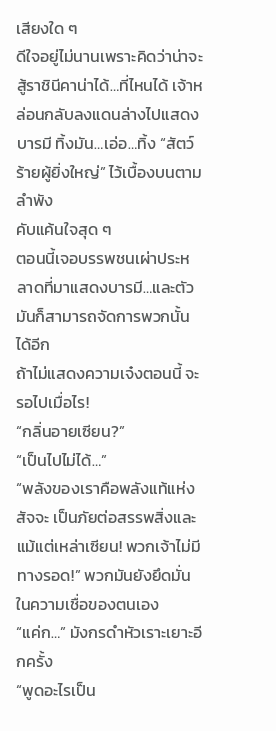เสียงใด ๆ
ดีใจอยู่ไม่นานเพราะคิดว่าน่าจะสู้ราชินีคาน่าได้…ที่ไหนได้ เจ้าหล่อนกลับลงแดนล่างไปแสดงบารมี ทิ้งมัน…เอ่อ…ทิ้ง “สัตว์ร้ายผู้ยิ่งใหญ่” ไว้เบื้องบนตามลำพัง
คับแค้นใจสุด ๆ
ตอนนี้เจอบรรพชนเผ่าประหลาดที่มาแสดงบารมี…และตัวมันก็สามารถจัดการพวกนั้นได้อีก
ถ้าไม่แสดงความเจ๋งตอนนี้ จะรอไปเมื่อไร!
“กลิ่นอายเซียน?”
“เป็นไปไม่ได้…”
“พลังของเราคือพลังแท้แห่งสัจจะ เป็นภัยต่อสรรพสิ่งและแม้แต่เหล่าเซียน! พวกเจ้าไม่มีทางรอด!” พวกมันยังยึดมั่นในความเชื่อของตนเอง
“แค่ก…” มังกรดำหัวเราะเยาะอีกครั้ง
“พูดอะไรเป็น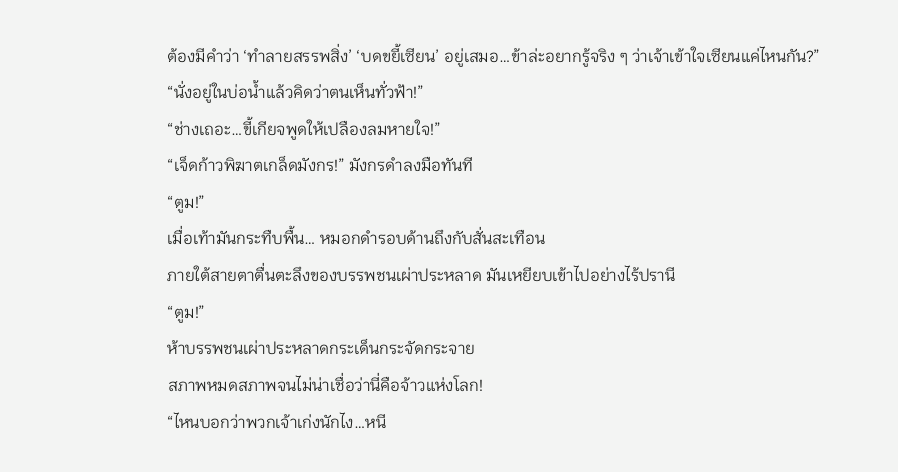ต้องมีคำว่า ‘ทำลายสรรพสิ่ง’ ‘บดขยี้เซียน’ อยู่เสมอ…ข้าล่ะอยากรู้จริง ๆ ว่าเจ้าเข้าใจเซียนแค่ไหนกัน?”
“นั่งอยู่ในบ่อน้ำแล้วคิดว่าตนเห็นทั่วฟ้า!”
“ช่างเถอะ…ขี้เกียจพูดให้เปลืองลมหายใจ!”
“เจ็ดก้าวพิฆาตเกล็ดมังกร!” มังกรดำลงมือทันที
“ตูม!”
เมื่อเท้ามันกระทืบพื้น… หมอกดำรอบด้านถึงกับสั่นสะเทือน
ภายใต้สายตาตื่นตะลึงของบรรพชนเผ่าประหลาด มันเหยียบเข้าไปอย่างไร้ปรานี
“ตูม!”
ห้าบรรพชนเผ่าประหลาดกระเด็นกระจัดกระจาย
สภาพหมดสภาพจนไม่น่าเชื่อว่านี่คือจ้าวแห่งโลก!
“ไหนบอกว่าพวกเจ้าเก่งนักไง…หนี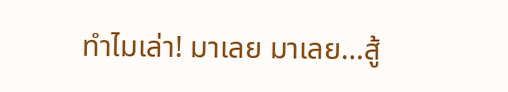ทำไมเล่า! มาเลย มาเลย…สู้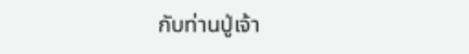กับท่านปู่เจ้า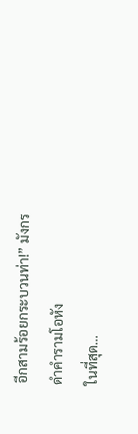อีกสามร้อยกระบวนท่า!” มังกรดำคำรามโอหัง
ในที่สุด…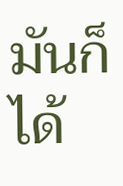มันก็ได้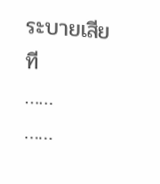ระบายเสียที
……
……